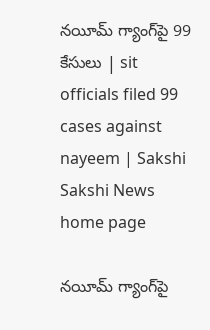నయీమ్ గ్యాంగ్‌పై 99 కేసులు | sit officials filed 99 cases against nayeem | Sakshi
Sakshi News home page

నయీమ్ గ్యాంగ్‌పై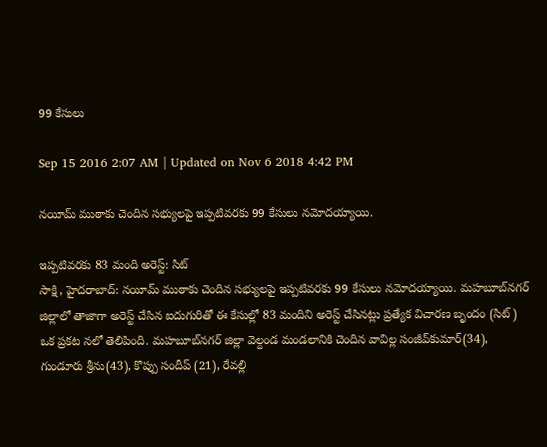99 కేసులు

Sep 15 2016 2:07 AM | Updated on Nov 6 2018 4:42 PM

నయీమ్ ముఠాకు చెందిన సభ్యులపై ఇప్పటివరకు 99 కేసులు నమోదయ్యాయి.

ఇప్పటివరకు 83 మంది అరెస్ట్: సిట్
సాక్షి, హైదరాబాద్: నయీమ్ ముఠాకు చెందిన సభ్యులపై ఇప్పటివరకు 99 కేసులు నమోదయ్యాయి. మహబూబ్‌నగర్ జిల్లాలో తాజాగా అరెస్ట్ చేసిన ఐదుగురితో ఈ కేసుల్లో 83 మందిని అరెస్ట్ చేసినట్లు ప్రత్యేక విచారణ బృందం (సిట్) ఒక ప్రకట నలో తెలిపింది. మహబూబ్‌నగర్ జిల్లా వెల్దండ మండలానికి చెందిన వావిల్ల సంజీవ్‌కుమార్(34), గుండూరు శ్రీను(43), కొప్పు సందీప్ (21), రేవల్లి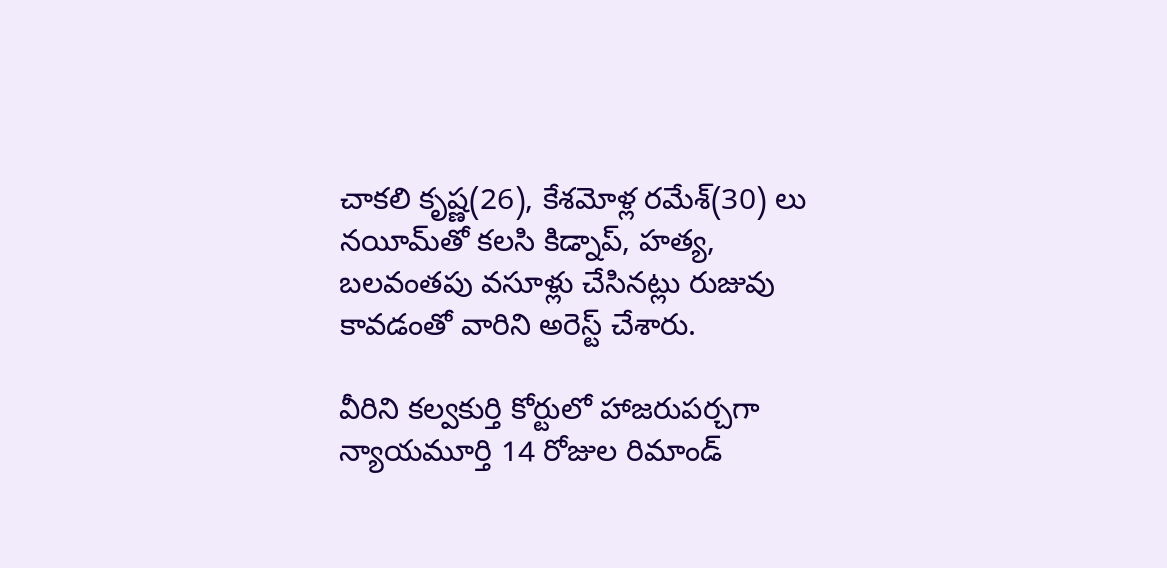చాకలి కృష్ణ(26), కేశమోళ్ల రమేశ్(30) లు నయీమ్‌తో కలసి కిడ్నాప్, హత్య, బలవంతపు వసూళ్లు చేసినట్లు రుజువు కావడంతో వారిని అరెస్ట్ చేశారు.

వీరిని కల్వకుర్తి కోర్టులో హాజరుపర్చగా న్యాయమూర్తి 14 రోజుల రిమాండ్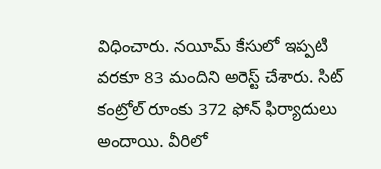విధించారు. నయీమ్ కేసులో ఇప్పటి వరకూ 83 మందిని అరెస్ట్ చేశారు. సిట్ కంట్రోల్ రూంకు 372 ఫోన్ ఫిర్యాదులు అందాయి. వీరిలో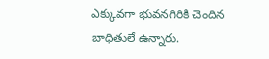ఎక్కువగా భువనగిరికి చెందిన బాధితులే ఉన్నారు.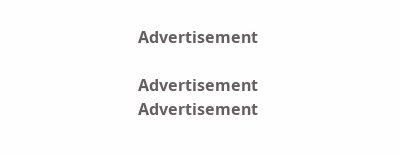Advertisement

Advertisement
Advertisement